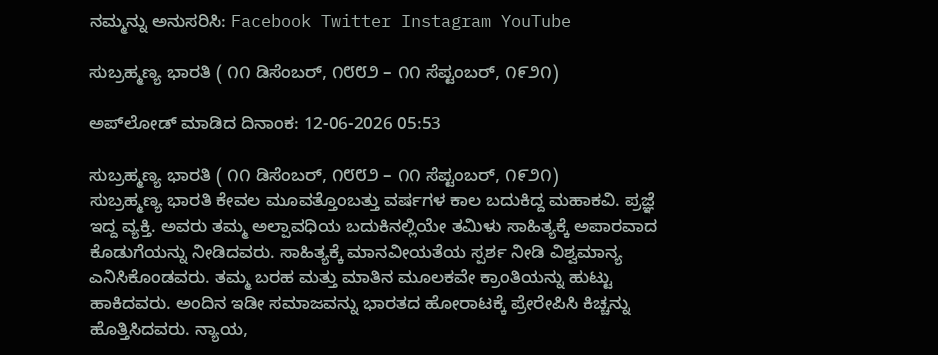ನಮ್ಮನ್ನು ಅನುಸರಿಸಿ: Facebook Twitter Instagram YouTube

ಸುಬ್ರಹ್ಮಣ್ಯ ಭಾರತಿ ( ೧೧ ಡಿಸೆಂಬರ್, ೧೮೮೨ – ೧೧ ಸೆಪ್ಟಂಬರ್, ೧೯೨೧)

ಅಪ್‌ಲೋಡ್ ಮಾಡಿದ ದಿನಾಂಕ: 12-06-2026 05:53

ಸುಬ್ರಹ್ಮಣ್ಯ ಭಾರತಿ ( ೧೧ ಡಿಸೆಂಬರ್, ೧೮೮೨ – ೧೧ ಸೆಪ್ಟಂಬರ್, ೧೯೨೧)
ಸುಬ್ರಹ್ಮಣ್ಯ ಭಾರತಿ ಕೇವಲ ಮೂವತ್ತೊಂಬತ್ತು ವರ್ಷಗಳ ಕಾಲ ಬದುಕಿದ್ದ ಮಹಾಕವಿ. ಪ್ರಜ್ಞೆ ಇದ್ದ ವ್ಯಕ್ತಿ. ಅವರು ತಮ್ಮ ಅಲ್ಪಾವಧಿಯ ಬದುಕಿನಲ್ಲಿಯೇ ತಮಿಳು ಸಾಹಿತ್ಯಕ್ಕೆ ಅಪಾರವಾದ ಕೊಡುಗೆಯನ್ನು ನೀಡಿದವರು. ಸಾಹಿತ್ಯಕ್ಕೆ ಮಾನವೀಯತೆಯ ಸ್ಪರ್ಶ ನೀಡಿ ವಿಶ್ವಮಾನ್ಯ ಎನಿಸಿಕೊಂಡವರು. ತಮ್ಮ ಬರಹ ಮತ್ತು ಮಾತಿನ ಮೂಲಕವೇ ಕ್ರಾಂತಿಯನ್ನು ಹುಟ್ಟು ಹಾಕಿದವರು. ಅಂದಿನ ಇಡೀ ಸಮಾಜವನ್ನು ಭಾರತದ ಹೋರಾಟಕ್ಕೆ ಪ್ರೇರೇಪಿಸಿ ಕಿಚ್ಚನ್ನು ಹೊತ್ತಿಸಿದವರು. ನ್ಯಾಯ,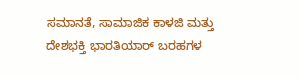ಸಮಾನತೆ, ಸಾಮಾಜಿಕ ಕಾಳಜಿ ಮತ್ತು ದೇಶಭಕ್ತಿ ಭಾರತಿಯಾರ್ ಬರಹಗಳ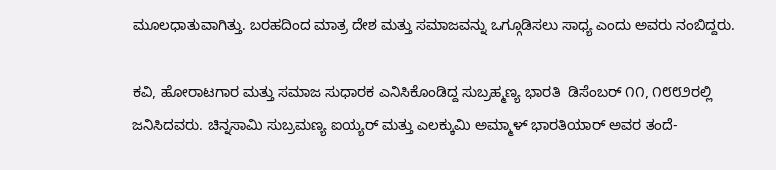ಮೂಲಧಾತುವಾಗಿತ್ತು. ಬರಹದಿಂದ ಮಾತ್ರ ದೇಶ ಮತ್ತು ಸಮಾಜವನ್ನು ಒಗ್ಗೂಡಿಸಲು ಸಾಧ್ಯ ಎಂದು ಅವರು ನಂಬಿದ್ದರು.

ಕವಿ, ಹೋರಾಟಗಾರ ಮತ್ತು ಸಮಾಜ ಸುಧಾರಕ ಎನಿಸಿಕೊಂಡಿದ್ದ ಸುಬ್ರಹ್ಮಣ್ಯ ಭಾರತಿ  ಡಿಸೆಂಬರ್ ೧೧, ೧೮೮೨ರಲ್ಲಿ ಜನಿಸಿದವರು. ಚಿನ್ನಸಾಮಿ ಸುಬ್ರಮಣ್ಯ ಐಯ್ಯರ್ ಮತ್ತು ಎಲಕ್ಕುಮಿ ಅಮ್ಮಾಳ್ ಭಾರತಿಯಾರ್ ಅವರ ತಂದೆ-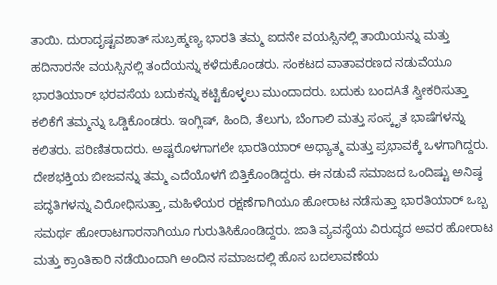ತಾಯಿ. ದುರಾದೃಷ್ಟವಶಾತ್ ಸುಬ್ರಹ್ಮಣ್ಯ ಭಾರತಿ ತಮ್ಮ ಐದನೇ ವಯಸ್ಸಿನಲ್ಲಿ ತಾಯಿಯನ್ನು ಮತ್ತು ಹದಿನಾರನೇ ವಯಸ್ಸಿನಲ್ಲಿ ತಂದೆಯನ್ನು ಕಳೆದುಕೊಂಡರು. ಸಂಕಟದ ವಾತಾವರಣದ ನಡುವೆಯೂ ಭಾರತಿಯಾರ್ ಭರವಸೆಯ ಬದುಕನ್ನು ಕಟ್ಟಿಕೊಳ್ಳಲು ಮುಂದಾದರು. ಬದುಕು ಬಂದAತೆ ಸ್ವೀಕರಿಸುತ್ತಾ ಕಲಿಕೆಗೆ ತಮ್ಮನ್ನು ಒಡ್ಡಿಕೊಂಡರು. ಇಂಗ್ಲಿಷ್, ಹಿಂದಿ, ತೆಲುಗು, ಬೆಂಗಾಲಿ ಮತ್ತು ಸಂಸ್ಕೃತ ಭಾಷೆಗಳನ್ನು ಕಲಿತರು. ಪರಿಣಿತರಾದರು. ಅಷ್ಟರೊಳಗಾಗಲೇ ಭಾರತಿಯಾರ್ ಅಧ್ಯಾತ್ಮ ಮತ್ತು ಪ್ರಭಾವಕ್ಕೆ ಒಳಗಾಗಿದ್ದರು. ದೇಶಭಕ್ತಿಯ ಬೀಜವನ್ನು ತಮ್ಮ ಎದೆಯೊಳಗೆ ಬಿತ್ತಿಕೊಂಡಿದ್ದರು. ಈ ನಡುವೆ ಸಮಾಜದ ಒಂದಿಷ್ಟು ಅನಿಷ್ಠ ಪದ್ಧತಿಗಳನ್ನು ವಿರೋಧಿಸುತ್ತಾ, ಮಹಿಳೆಯರ ರಕ್ಷಣೆಗಾಗಿಯೂ ಹೋರಾಟ ನಡೆಸುತ್ತಾ ಭಾರತಿಯಾರ್ ಒಬ್ಬ ಸಮರ್ಥ ಹೋರಾಟಗಾರನಾಗಿಯೂ ಗುರುತಿಸಿಕೊಂಡಿದ್ದರು. ಜಾತಿ ವ್ಯವಸ್ಥೆಯ ವಿರುದ್ಧದ ಅವರ ಹೋರಾಟ ಮತ್ತು ಕ್ರಾಂತಿಕಾರಿ ನಡೆಯಿಂದಾಗಿ ಅಂದಿನ ಸಮಾಜದಲ್ಲಿ ಹೊಸ ಬದಲಾವಣೆಯ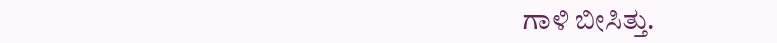ಗಾಳಿ ಬೀಸಿತ್ತು.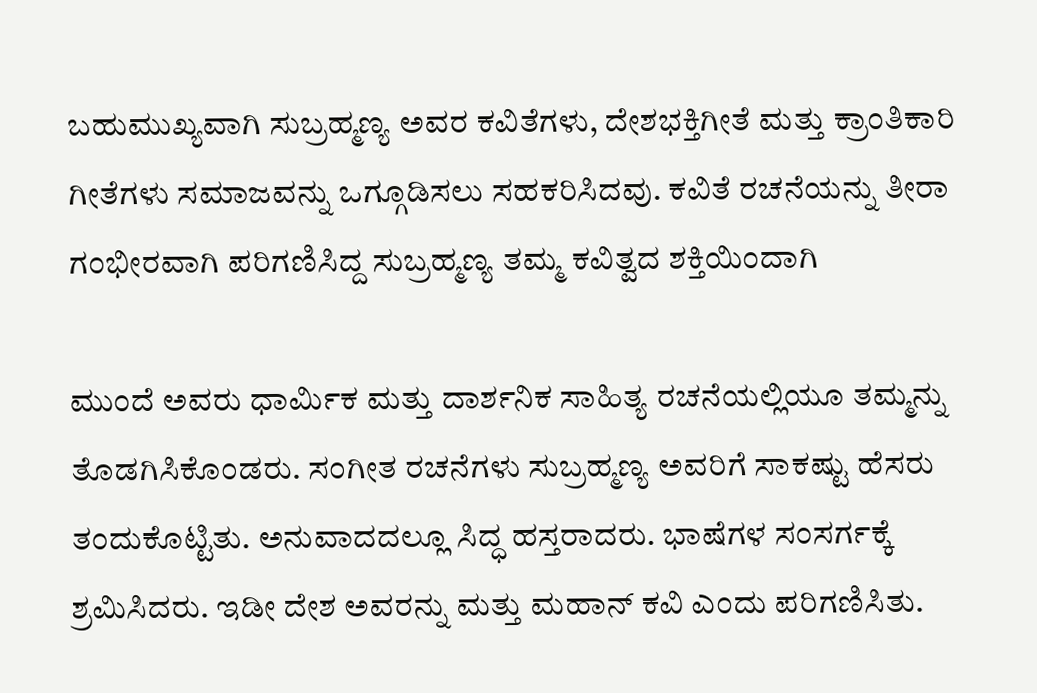ಬಹುಮುಖ್ಯವಾಗಿ ಸುಬ್ರಹ್ಮಣ್ಯ ಅವರ ಕವಿತೆಗಳು, ದೇಶಭಕ್ತಿಗೀತೆ ಮತ್ತು ಕ್ರಾಂತಿಕಾರಿ ಗೀತೆಗಳು ಸಮಾಜವನ್ನು ಒಗ್ಗೂಡಿಸಲು ಸಹಕರಿಸಿದವು. ಕವಿತೆ ರಚನೆಯನ್ನು ತೀರಾ ಗಂಭೀರವಾಗಿ ಪರಿಗಣಿಸಿದ್ದ ಸುಬ್ರಹ್ಮಣ್ಯ ತಮ್ಮ ಕವಿತ್ವದ ಶಕ್ತಿಯಿಂದಾಗಿ

ಮುಂದೆ ಅವರು ಧಾರ್ಮಿಕ ಮತ್ತು ದಾರ್ಶನಿಕ ಸಾಹಿತ್ಯ ರಚನೆಯಲ್ಲಿಯೂ ತಮ್ಮನ್ನು ತೊಡಗಿಸಿಕೊಂಡರು. ಸಂಗೀತ ರಚನೆಗಳು ಸುಬ್ರಹ್ಮಣ್ಯ ಅವರಿಗೆ ಸಾಕಷ್ಟು ಹೆಸರು ತಂದುಕೊಟ್ಟಿತು. ಅನುವಾದದಲ್ಲೂ ಸಿದ್ಧ ಹಸ್ತರಾದರು. ಭಾಷೆಗಳ ಸಂಸರ್ಗಕ್ಕೆ ಶ್ರಮಿಸಿದರು. ಇಡೀ ದೇಶ ಅವರನ್ನು ಮತ್ತು ಮಹಾನ್ ಕವಿ ಎಂದು ಪರಿಗಣಿಸಿತು.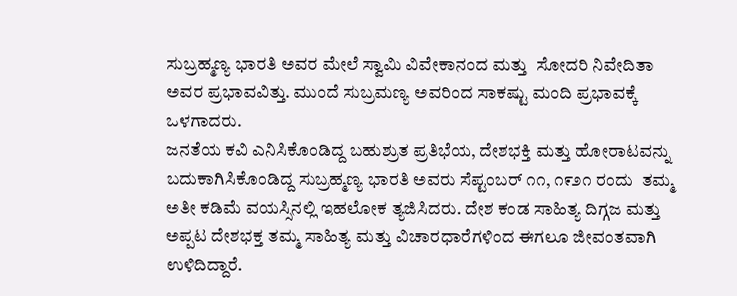ಸುಬ್ರಹ್ಮಣ್ಯ ಭಾರತಿ ಅವರ ಮೇಲೆ ಸ್ವಾಮಿ ವಿವೇಕಾನಂದ ಮತ್ತು  ಸೋದರಿ ನಿವೇದಿತಾ ಅವರ ಪ್ರಭಾವವಿತ್ತು. ಮುಂದೆ ಸುಬ್ರಮಣ್ಯ ಅವರಿಂದ ಸಾಕಷ್ಟು ಮಂದಿ ಪ್ರಭಾವಕ್ಕೆ ಒಳಗಾದರು.
ಜನತೆಯ ಕವಿ ಎನಿಸಿಕೊಂಡಿದ್ದ ಬಹುಶ್ರುತ ಪ್ರತಿಭೆಯ, ದೇಶಭಕ್ತಿ ಮತ್ತು ಹೋರಾಟವನ್ನು ಬದುಕಾಗಿಸಿಕೊಂಡಿದ್ದ ಸುಬ್ರಹ್ಮಣ್ಯ ಭಾರತಿ ಅವರು ಸೆಪ್ಟಂಬರ್ ೧೧, ೧೯೨೧ ರಂದು  ತಮ್ಮ ಅತೀ ಕಡಿಮೆ ವಯಸ್ಸಿನಲ್ಲಿ ಇಹಲೋಕ ತ್ಯಜಿಸಿದರು. ದೇಶ ಕಂಡ ಸಾಹಿತ್ಯ ದಿಗ್ಗಜ ಮತ್ತು ಅಪ್ಪಟ ದೇಶಭಕ್ತ ತಮ್ಮ ಸಾಹಿತ್ಯ ಮತ್ತು ವಿಚಾರಧಾರೆಗಳಿಂದ ಈಗಲೂ ಜೀವಂತವಾಗಿ ಉಳಿದಿದ್ದಾರೆ.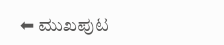⬅ ಮುಖಪುಟ